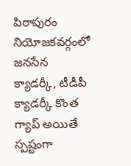పిఠాపురం నియోజకవర్గంలో జనసేన క్యాడర్కీ, టీడీపీ క్యాడర్కీ కొంత గ్యాప్ అయితే స్పష్టంగా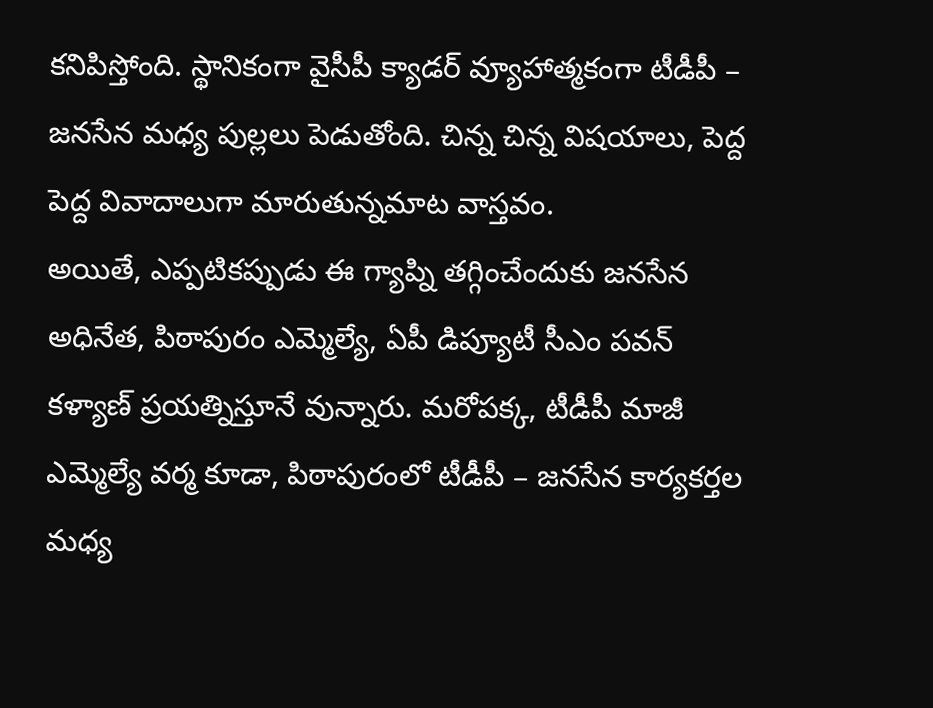కనిపిస్తోంది. స్థానికంగా వైసీపీ క్యాడర్ వ్యూహాత్మకంగా టీడీపీ – జనసేన మధ్య పుల్లలు పెడుతోంది. చిన్న చిన్న విషయాలు, పెద్ద పెద్ద వివాదాలుగా మారుతున్నమాట వాస్తవం.
అయితే, ఎప్పటికప్పుడు ఈ గ్యాప్ని తగ్గించేందుకు జనసేన అధినేత, పిఠాపురం ఎమ్మెల్యే, ఏపీ డిప్యూటీ సీఎం పవన్ కళ్యాణ్ ప్రయత్నిస్తూనే వున్నారు. మరోపక్క, టీడీపీ మాజీ ఎమ్మెల్యే వర్మ కూడా, పిఠాపురంలో టీడీపీ – జనసేన కార్యకర్తల మధ్య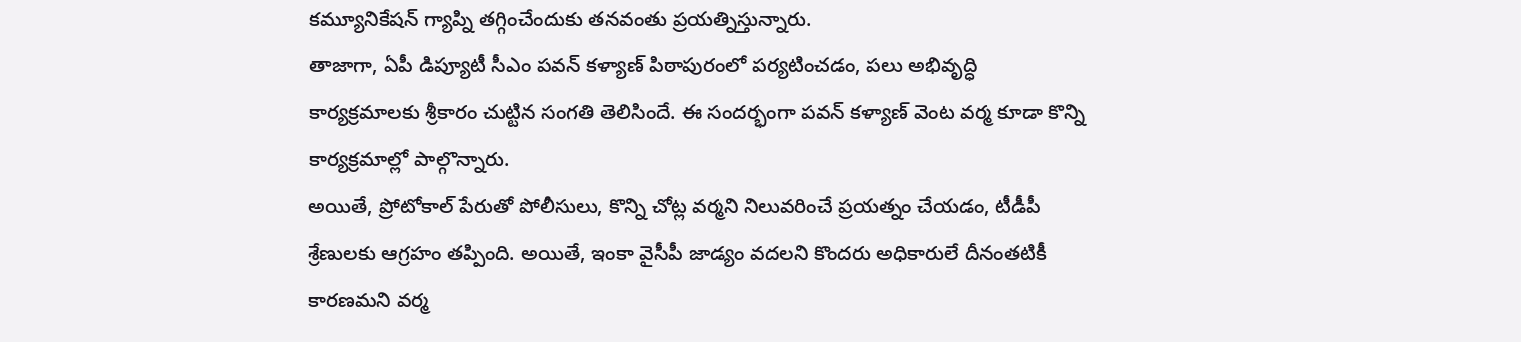కమ్యూనికేషన్ గ్యాప్ని తగ్గించేందుకు తనవంతు ప్రయత్నిస్తున్నారు.
తాజాగా, ఏపీ డిప్యూటీ సీఎం పవన్ కళ్యాణ్ పిఠాపురంలో పర్యటించడం, పలు అభివృద్ధి కార్యక్రమాలకు శ్రీకారం చుట్టిన సంగతి తెలిసిందే. ఈ సందర్భంగా పవన్ కళ్యాణ్ వెంట వర్మ కూడా కొన్ని కార్యక్రమాల్లో పాల్గొన్నారు.
అయితే, ప్రోటోకాల్ పేరుతో పోలీసులు, కొన్ని చోట్ల వర్మని నిలువరించే ప్రయత్నం చేయడం, టీడీపీ శ్రేణులకు ఆగ్రహం తప్పింది. అయితే, ఇంకా వైసీపీ జాడ్యం వదలని కొందరు అధికారులే దీనంతటికీ కారణమని వర్మ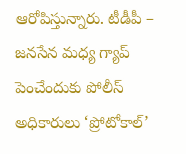ఆరోపిస్తున్నారు. టీడీపీ – జనసేన మధ్య గ్యాప్ పెంచేందుకు పోలీస్ అధికారులు ‘ప్రోటోకాల్’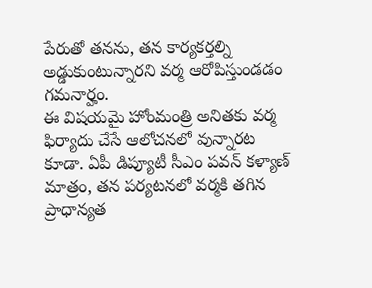పేరుతో తనను, తన కార్యకర్తల్ని అడ్డుకుంటున్నారని వర్మ ఆరోపిస్తుండడం గమనార్హం.
ఈ విషయమై హోంమంత్రి అనితకు వర్మ ఫిర్యాదు చేసే ఆలోచనలో వున్నారట కూడా. ఏపీ డిప్యూటీ సీఎం పవన్ కళ్యాణ్ మాత్రం, తన పర్యటనలో వర్మకి తగిన ప్రాధాన్యత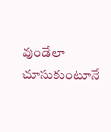వుండేలా చూసుకుంటూనే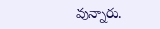వున్నారు.